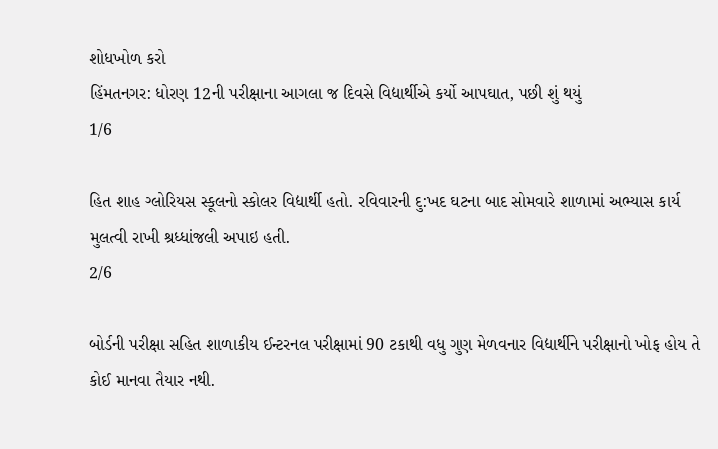શોધખોળ કરો
હિંમતનગર: ધોરણ 12ની પરીક્ષાના આગલા જ દિવસે વિદ્યાર્થીએ કર્યો આપઘાત, પછી શું થયું
1/6

હિત શાહ ગ્લોરિયસ સ્કૂલનો સ્કોલર વિદ્યાર્થી હતો. રવિવારની દુ:ખદ ઘટના બાદ સોમવારે શાળામાં અભ્યાસ કાર્ય મુલત્વી રાખી શ્રધ્ધાંજલી અપાઇ હતી.
2/6

બોર્ડની પરીક્ષા સહિત શાળાકીય ઈન્ટરનલ પરીક્ષામાં 90 ટકાથી વધુ ગુણ મેળવનાર વિદ્યાર્થીને પરીક્ષાનો ખોફ હોય તે કોઈ માનવા તૈયાર નથી.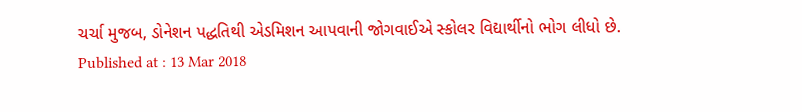ચર્ચા મુજબ, ડોનેશન પદ્ધતિથી એડમિશન આપવાની જોગવાઈએ સ્કોલર વિદ્યાર્થીનો ભોગ લીધો છે.
Published at : 13 Mar 2018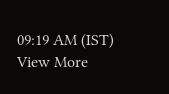09:19 AM (IST)
View More